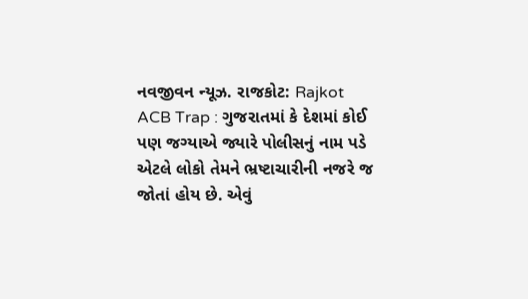નવજીવન ન્યૂઝ. રાજકોટ: Rajkot ACB Trap : ગુજરાતમાં કે દેશમાં કોઈ પણ જગ્યાએ જ્યારે પોલીસનું નામ પડે એટલે લોકો તેમને ભ્રષ્ટાચારીની નજરે જ જોતાં હોય છે. એવું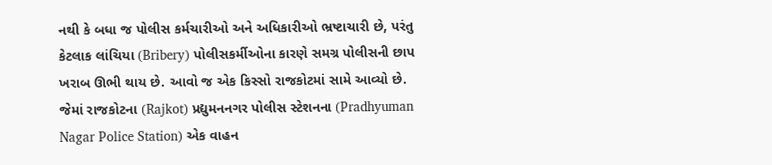નથી કે બધા જ પોલીસ કર્મચારીઓ અને અધિકારીઓ ભ્રષ્ટાચારી છે, પરંતુ કેટલાક લાંચિયા (Bribery) પોલીસકર્મીઓના કારણે સમગ્ર પોલીસની છાપ ખરાબ ઊભી થાય છે. આવો જ એક કિસ્સો રાજકોટમાં સામે આવ્યો છે. જેમાં રાજકોટના (Rajkot) પ્રદ્યુમનનગર પોલીસ સ્ટેશનના (Pradhyuman Nagar Police Station) એક વાહન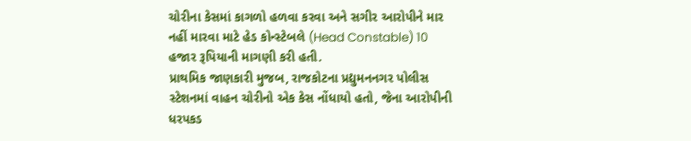ચોરીના કેસમાં કાગળો હળવા કરવા અને સગીર આરોપીને માર નહીં મારવા માટે હેડ કોન્સ્ટેબલે (Head Constable) 10 હજાર રૂપિયાની માગણી કરી હતી.
પ્રાથમિક જાણકારી મુજબ, રાજકોટના પ્રદ્યુમનનગર પોલીસ સ્ટેશનમાં વાહન ચોરીનો એક કેસ નોંધાયો હતો, જેના આરોપીની ધરપકડ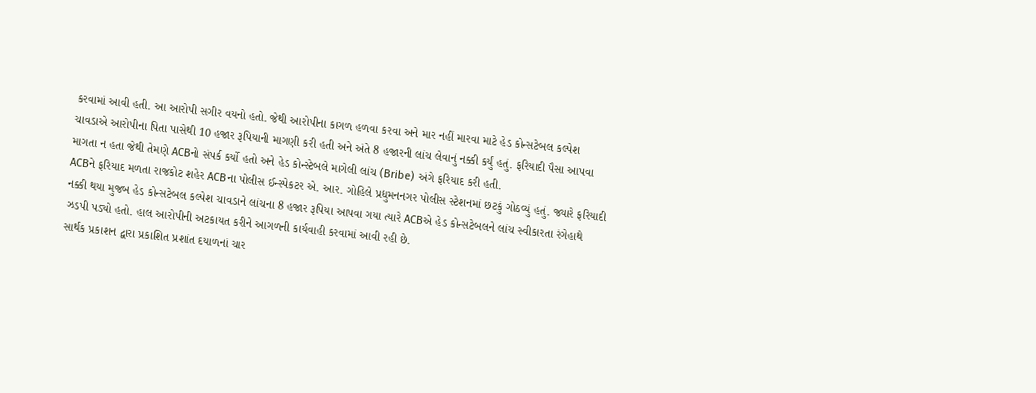કરવામાં આવી હતી. આ આરોપી સગીર વયનો હતો. જેથી આરોપીના કાગળ હળવા કરવા અને માર નહીં મારવા માટે હેડ કોન્સટેબલ કલ્પેશ ચાવડાએ આરોપીના પિતા પાસેથી 10 હજાર રૂપિયાની માગણી કરી હતી અને અંતે 8 હજારની લાંચ લેવાનું નક્કી કર્યું હતું. ફરિયાદી પૈસા આપવા માગતા ન હતા જેથી તેમણે ACBનો સંપર્ક કર્યો હતો અને હેડ કોન્સ્ટેબલે માગેલી લાંચ (Bribe) અંગે ફરિયાદ કરી હતી.
ACBને ફરિયાદ મળતા રાજકોટ શહેર ACBના પોલીસ ઈન્સ્પેકટર એ. આર. ગોહિલે પ્રદ્યુમનનગર પોલીસ સ્ટેશનમાં છટકું ગોઠવ્યું હતું. જ્યારે ફરિયાદી નક્કી થયા મુજબ હેડ કોન્સટેબલ કલ્પેશ ચાવડાને લાંચના 8 હજાર રૂપિયા આપવા ગયા ત્યારે ACBએ હેડ કોન્સટેબલને લાંચ સ્વીકારતા રંગેહાથે ઝડપી પડ્યો હતો. હાલ આરોપીની અટકાયત કરીને આગળની કાર્યવાહી કરવામાં આવી રહી છે.
સાર્થક પ્રકાશન દ્વારા પ્રકાશિત પ્રશાંત દયાળનાં ચાર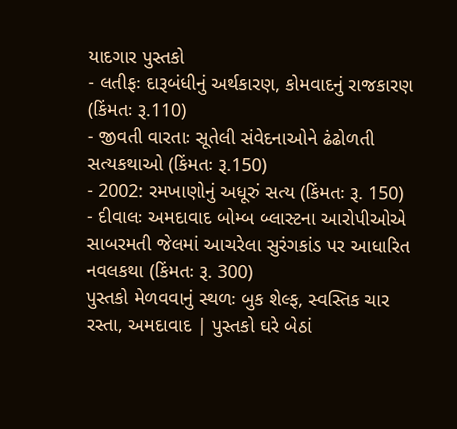યાદગાર પુસ્તકો
- લતીફઃ દારૂબંધીનું અર્થકારણ, કોમવાદનું રાજકારણ (કિંમતઃ રૂ.110)
- જીવતી વારતાઃ સૂતેલી સંવેદનાઓને ઢંઢોળતી સત્યકથાઓ (કિંમતઃ રૂ.150)
- 2002: રમખાણોનું અધૂરું સત્ય (કિંમતઃ રૂ. 150)
- દીવાલઃ અમદાવાદ બોમ્બ બ્લાસ્ટના આરોપીઓએ સાબરમતી જેલમાં આચરેલા સુરંગકાંડ પર આધારિત નવલકથા (કિંમતઃ રૂ. 300)
પુસ્તકો મેળવવાનું સ્થળઃ બુક શેલ્ફ, સ્વસ્તિક ચાર રસ્તા, અમદાવાદ | પુસ્તકો ઘરે બેઠાં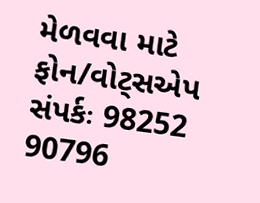મેળવવા માટે ફોન/વોટ્સએપ સંપર્કઃ 98252 90796